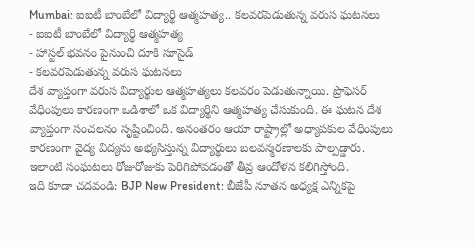Mumbai: ఐఐటీ బాంబేలో విద్యార్థి ఆత్మహత్య.. కలవరపెడుతున్న వరుస ఘటనలు
- ఐఐటీ బాంబేలో విద్యార్థి ఆత్మహత్య
- హాస్టల్ భవనం పైనుంచి దూకి సూసైడ్
- కలవరపెడుతున్న వరుస ఘటనలు
దేశ వ్యాప్తంగా వరుస విద్యార్థుల ఆత్మహత్యలు కలవరం పెడుతున్నాయి. ప్రొఫెసర్ వేధింపులు కారణంగా ఒడిశాలో ఒక విద్యార్థిని ఆత్మహత్య చేసుకుంది. ఈ ఘటన దేశ వ్యాప్తంగా సంచలనం సృష్టించింది. అనంతరం ఆయా రాష్ట్రాల్లో అధ్యాపకుల వేధింపులు కారణంగా వైద్య విద్యను అభ్యసిస్తున్న విద్యార్థులు బలవన్మరణాలకు పాల్పడ్డారు. ఇలాంటి సంఘటలు రోజురోజుకు పెరిగిపోవడంతో తీవ్ర ఆందోళన కలిగిస్తోంది.
ఇది కూడా చదవండి: BJP New President: బీజేపీ నూతన అధ్యక్ష ఎన్నికపై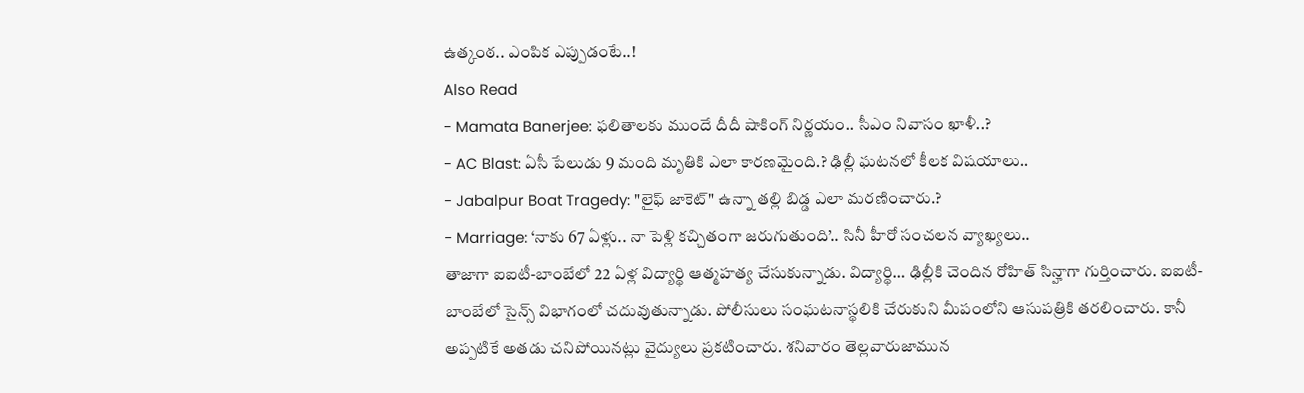ఉత్కంఠ.. ఎంపిక ఎప్పుడంటే..!
Also Read
- Mamata Banerjee: ఫలితాలకు ముందే దీదీ షాకింగ్ నిర్ణయం.. సీఎం నివాసం ఖాళీ..?
- AC Blast: ఏసీ పేలుడు 9 మంది మృతికి ఎలా కారణమైంది.? ఢిల్లీ ఘటనలో కీలక విషయాలు..
- Jabalpur Boat Tragedy: "లైఫ్ జాకెట్" ఉన్నా తల్లి బిడ్డ ఎలా మరణించారు.?
- Marriage: ‘నాకు 67 ఏళ్లు.. నా పెళ్లి కచ్చితంగా జరుగుతుంది’.. సినీ హీరో సంచలన వ్యాఖ్యలు..
తాజాగా ఐఐటీ-బాంబేలో 22 ఏళ్ల విద్యార్థి ఆత్మహత్య చేసుకున్నాడు. విద్యార్థి… ఢిల్లీకి చెందిన రోహిత్ సిన్హాగా గుర్తించారు. ఐఐటీ-బాంబేలో సైన్స్ విభాగంలో చదువుతున్నాడు. పోలీసులు సంఘటనాస్థలికి చేరుకుని మీపంలోని ఆసుపత్రికి తరలించారు. కానీ అప్పటికే అతడు చనిపోయినట్లు వైద్యులు ప్రకటించారు. శనివారం తెల్లవారుజామున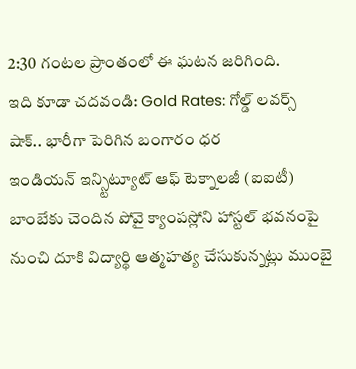2:30 గంటల ప్రాంతంలో ఈ ఘటన జరిగింది.
ఇది కూడా చదవండి: Gold Rates: గోల్డ్ లవర్స్ షాక్.. భారీగా పెరిగిన బంగారం ధర
ఇండియన్ ఇన్స్టిట్యూట్ ఆఫ్ టెక్నాలజీ (ఐఐటీ) బాంబేకు చెందిన పోవై క్యాంపస్లోని హాస్టల్ భవనంపై నుంచి దూకి విద్యార్థి ఆత్మహత్య చేసుకున్నట్లు ముంబై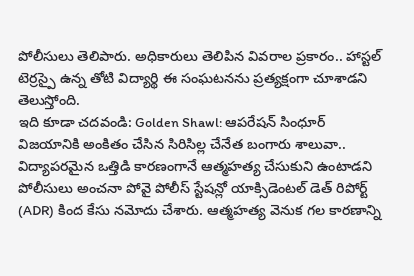పోలీసులు తెలిపారు. అధికారులు తెలిపిన వివరాల ప్రకారం.. హాస్టల్ టెర్రస్పై ఉన్న తోటి విద్యార్థి ఈ సంఘటనను ప్రత్యక్షంగా చూశాడని తెలుస్తోంది.
ఇది కూడా చదవండి: Golden Shawl: ఆపరేషన్ సింధూర్ విజయానికి అంకితం చేసిన సిరిసిల్ల చేనేత బంగారు శాలువా..
విద్యాపరమైన ఒత్తిడి కారణంగానే ఆత్మహత్య చేసుకుని ఉంటాడని పోలీసులు అంచనా పోవై పోలీస్ స్టేషన్లో యాక్సిడెంటల్ డెత్ రిపోర్ట్ (ADR) కింద కేసు నమోదు చేశారు. ఆత్మహత్య వెనుక గల కారణాన్ని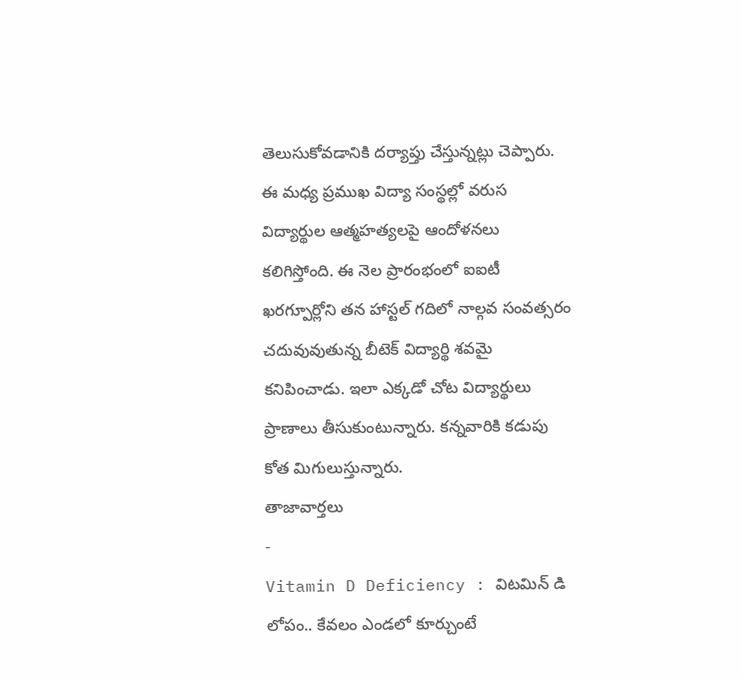తెలుసుకోవడానికి దర్యాప్తు చేస్తున్నట్లు చెప్పారు. ఈ మధ్య ప్రముఖ విద్యా సంస్థల్లో వరుస విద్యార్థుల ఆత్మహత్యలపై ఆందోళనలు కలిగిస్తోంది. ఈ నెల ప్రారంభంలో ఐఐటీ ఖరగ్పూర్లోని తన హాస్టల్ గదిలో నాల్గవ సంవత్సరం చదువువుతున్న బీటెక్ విద్యార్థి శవమై కనిపించాడు. ఇలా ఎక్కడో చోట విద్యార్థులు ప్రాణాలు తీసుకుంటున్నారు. కన్నవారికి కడుపు కోత మిగులుస్తున్నారు.
తాజావార్తలు
-
Vitamin D Deficiency : విటమిన్ డి లోపం.. కేవలం ఎండలో కూర్చుంటే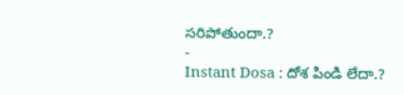సరిపోతుందా.?
-
Instant Dosa : దోశ పిండి లేదా.?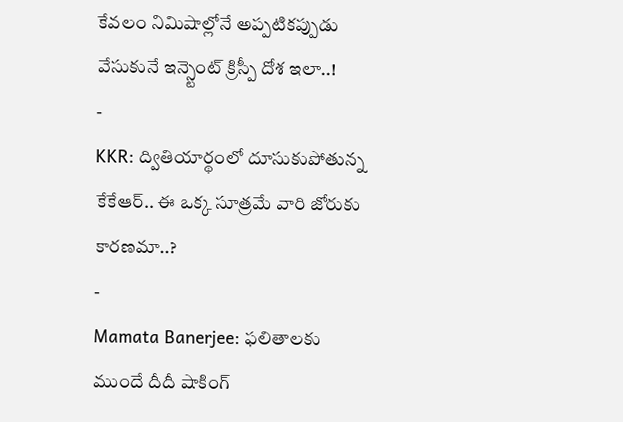కేవలం నిమిషాల్లోనే అప్పటికప్పుడు వేసుకునే ఇన్స్టెంట్ క్రిస్పీ దోశ ఇలా..!
-
KKR: ద్వితియార్థంలో దూసుకుపోతున్న కేకేఆర్.. ఈ ఒక్క సూత్రమే వారి జోరుకు కారణమా..?
-
Mamata Banerjee: ఫలితాలకు ముందే దీదీ షాకింగ్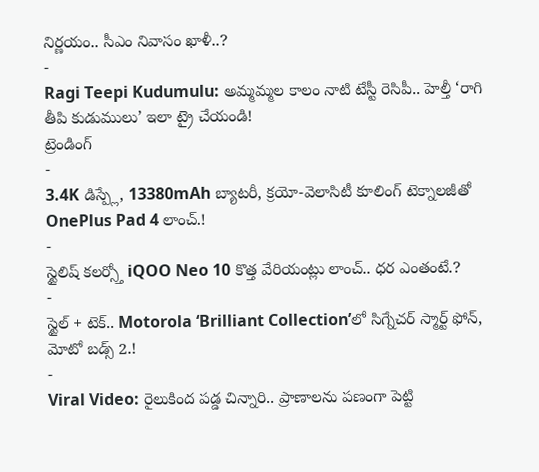నిర్ణయం.. సీఎం నివాసం ఖాళీ..?
-
Ragi Teepi Kudumulu: అమ్మమ్మల కాలం నాటి టేస్టీ రెసిపీ.. హెల్తీ ‘రాగి తీపి కుడుములు’ ఇలా ట్రై చేయండి!
ట్రెండింగ్
-
3.4K డిస్ప్లే, 13380mAh బ్యాటరీ, క్రయో-వెలాసిటీ కూలింగ్ టెక్నాలజీతో OnePlus Pad 4 లాంచ్.!
-
స్టైలిష్ కలర్స్తో iQOO Neo 10 కొత్త వేరియంట్లు లాంచ్.. ధర ఎంతంటే.?
-
స్టైల్ + టెక్.. Motorola ‘Brilliant Collection’లో సిగ్నేచర్ స్మార్ట్ ఫోన్, మోటో బడ్స్ 2.!
-
Viral Video: రైలుకింద పడ్డ చిన్నారి.. ప్రాణాలను పణంగా పెట్టి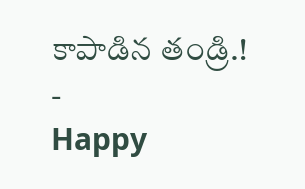కాపాడిన తండ్రి.!
-
Happy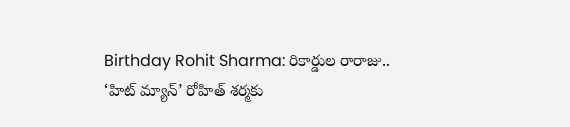Birthday Rohit Sharma: రికార్డుల రారాజు.. ‘హిట్ మ్యాన్’ రోహిత్ శర్మకు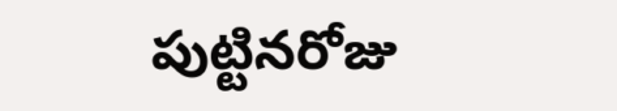పుట్టినరోజు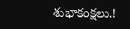శుభాకంక్షలు.!